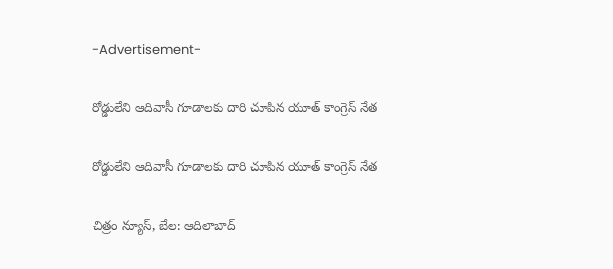-Advertisement-

రోడ్డులేని ఆదివాసీ గూడాలకు దారి చూపిన యూత్ కాంగ్రెస్ నేత

రోడ్డులేని ఆదివాసీ గూడాలకు దారి చూపిన యూత్ కాంగ్రెస్ నేత

చిత్రం న్యూస్, బేల: ఆదిలాబాద్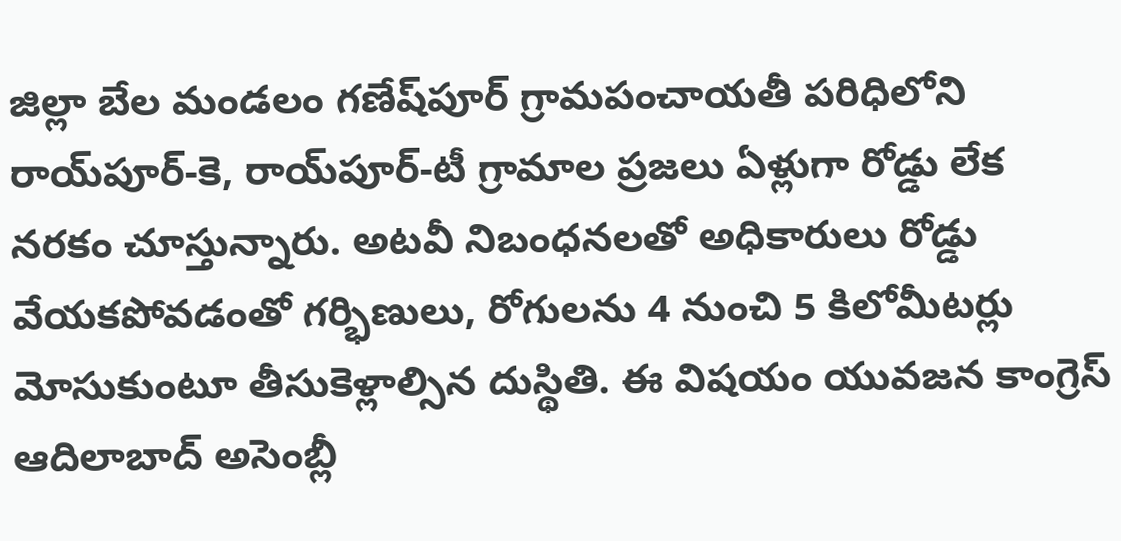జిల్లా బేల మండలం గణేష్‌పూర్ గ్రామపంచాయతీ పరిధిలోని రాయ్‌పూర్-కె, రాయ్‌పూర్-టీ గ్రామాల ప్రజలు ఏళ్లుగా రోడ్డు లేక నరకం చూస్తున్నారు. అటవీ నిబంధనలతో అధికారులు రోడ్డు వేయకపోవడంతో గర్భిణులు, రోగులను 4 నుంచి 5 కిలోమీటర్లు మోసుకుంటూ తీసుకెళ్లాల్సిన దుస్థితి. ఈ విషయం యువజన కాంగ్రెస్ ఆదిలాబాద్ అసెంబ్లీ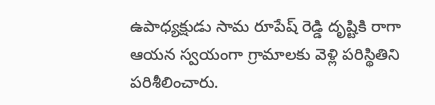ఉపాధ్యక్షుడు సామ రూపేష్ రెడ్డి దృష్టికి రాగా  ఆయన స్వయంగా గ్రామాలకు వెళ్లి పరిస్థితిని పరిశీలించారు.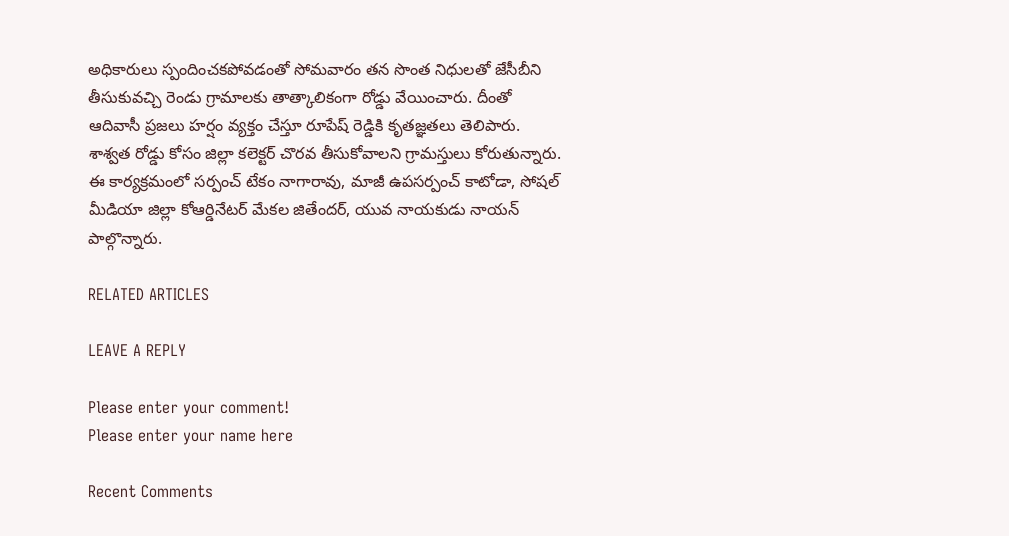అధికారులు స్పందించకపోవడంతో సోమవారం తన సొంత నిధులతో జేసీబీని తీసుకువచ్చి రెండు గ్రామాలకు తాత్కాలికంగా రోడ్డు వేయించారు. దీంతో ఆదివాసీ ప్రజలు హర్షం వ్యక్తం చేస్తూ రూపేష్ రెడ్డికి కృతజ్ఞతలు తెలిపారు. శాశ్వత రోడ్డు కోసం జిల్లా కలెక్టర్ చొరవ తీసుకోవాలని గ్రామస్తులు కోరుతున్నారు. ఈ కార్యక్రమంలో సర్పంచ్ టేకం నాగారావు, మాజీ ఉపసర్పంచ్ కాటోడా, సోషల్ మీడియా జిల్లా కోఆర్డినేటర్ మేకల జితేందర్, యువ నాయకుడు నాయన్ పాల్గొన్నారు.

RELATED ARTICLES

LEAVE A REPLY

Please enter your comment!
Please enter your name here

Recent Comments